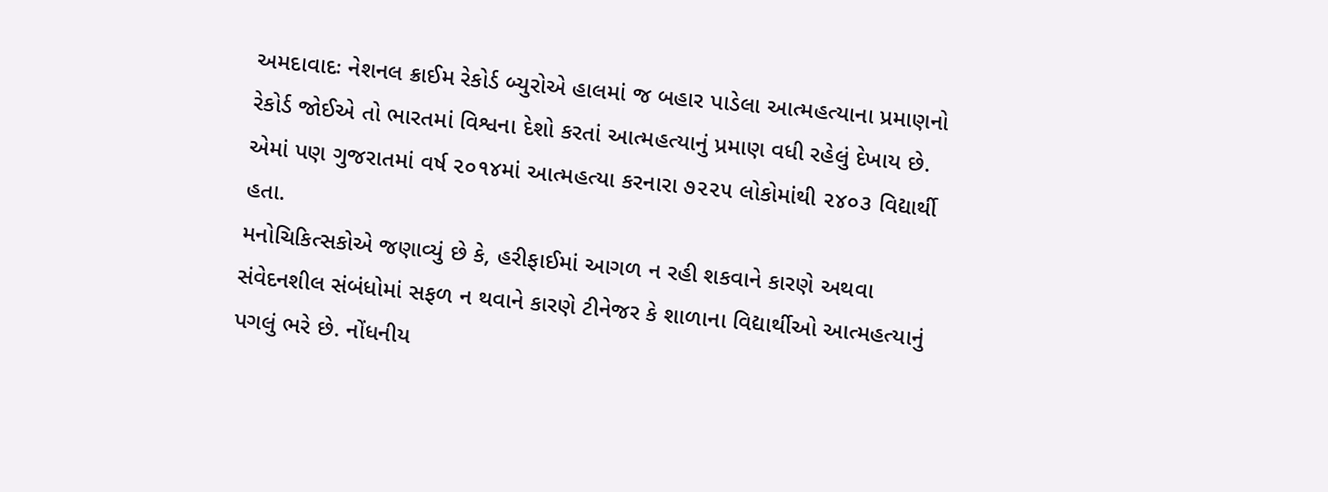અમદાવાદઃ નેશનલ ક્રાઈમ રેકોર્ડ બ્યુરોએ હાલમાં જ બહાર પાડેલા આત્મહત્યાના પ્રમાણનો રેકોર્ડ જોઈએ તો ભારતમાં વિશ્વના દેશો કરતાં આત્મહત્યાનું પ્રમાણ વધી રહેલું દેખાય છે. એમાં પણ ગુજરાતમાં વર્ષ ૨૦૧૪માં આત્મહત્યા કરનારા ૭૨૨૫ લોકોમાંથી ૨૪૦૩ વિદ્યાર્થી હતા.
મનોચિકિત્સકોએ જણાવ્યું છે કે, હરીફાઈમાં આગળ ન રહી શકવાને કારણે અથવા સંવેદનશીલ સંબંધોમાં સફળ ન થવાને કારણે ટીનેજર કે શાળાના વિદ્યાર્થીઓ આત્મહત્યાનું પગલું ભરે છે. નોંધનીય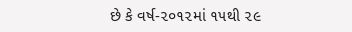છે કે વર્ષ-૨૦૧૨માં ૧૫થી ૨૯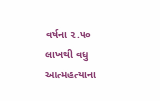વર્ષના ૨.૫૦ લાખથી વધુ આત્મહત્યાના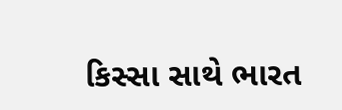કિસ્સા સાથે ભારત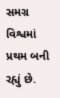સમગ્ર વિશ્વમાં પ્રથમ બની રહ્યું છે.